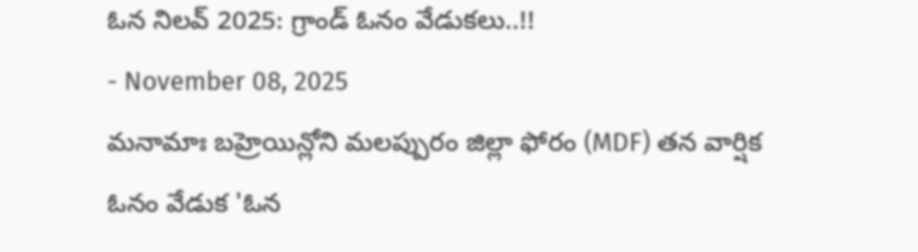ఓన నిలవ్ 2025: గ్రాండ్ ఓనం వేడుకలు..!!
- November 08, 2025
మనామాః బహ్రెయిన్లోని మలప్పురం జిల్లా ఫోరం (MDF) తన వార్షిక ఓనం వేడుక 'ఓన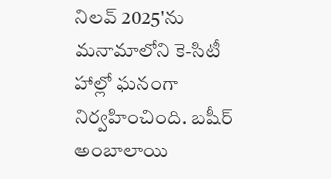నిలవ్ 2025'ను మనామాలోని కె-సిటీ హాల్లో ఘనంగా నిర్వహించింది. బషీర్ అంబాలాయి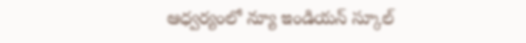ఆధ్వర్యంలో న్యూ ఇండియన్ స్కూల్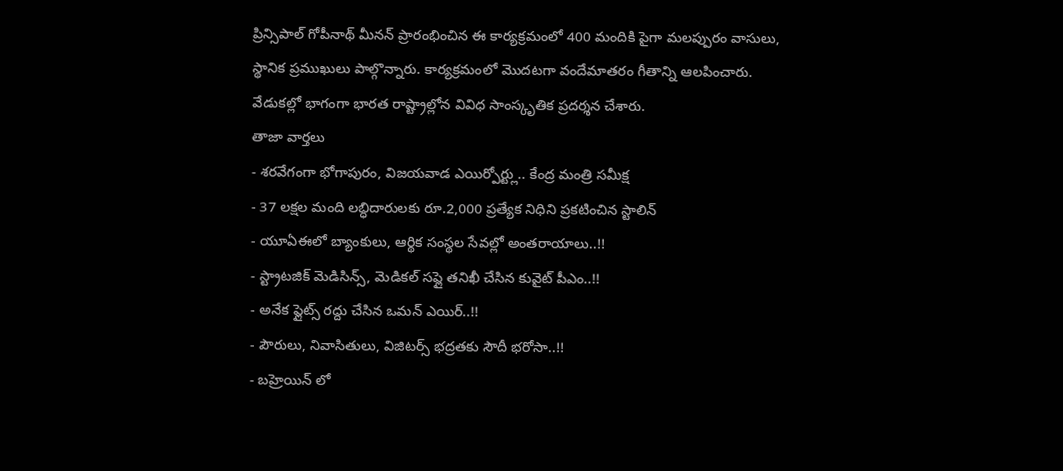ప్రిన్సిపాల్ గోపీనాథ్ మీనన్ ప్రారంభించిన ఈ కార్యక్రమంలో 400 మందికి పైగా మలప్పురం వాసులు, స్థానిక ప్రముఖులు పాల్గొన్నారు. కార్యక్రమంలో మొదటగా వందేమాతరం గీతాన్ని ఆలపించారు. వేడుకల్లో భాగంగా భారత రాష్ట్రాల్లోన వివిధ సాంస్కృతిక ప్రదర్శన చేశారు.
తాజా వార్తలు
- శరవేగంగా భోగాపురం, విజయవాడ ఎయిర్పోర్ట్లు.. కేంద్ర మంత్రి సమీక్ష
- 37 లక్షల మంది లబ్ధిదారులకు రూ.2,000 ప్రత్యేక నిధిని ప్రకటించిన స్టాలిన్
- యూఏఈలో బ్యాంకులు, ఆర్థిక సంస్థల సేవల్లో అంతరాయాలు..!!
- స్ట్రాటజిక్ మెడిసిన్స్, మెడికల్ సప్లై తనిఖీ చేసిన కువైట్ పీఎం..!!
- అనేక ఫ్లైట్స్ రద్దు చేసిన ఒమన్ ఎయిర్..!!
- పౌరులు, నివాసితులు, విజిటర్స్ భద్రతకు సౌదీ భరోసా..!!
- బహ్రెయిన్ లో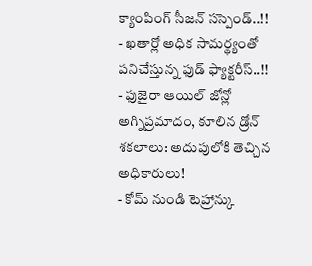క్యాంపింగ్ సీజన్ సస్పెండ్..!!
- ఖతార్లో అధిక సామర్థ్యంతో పనిచేస్తున్న ఫుడ్ ఫ్యాక్టరీస్..!!
- ఫుజైరా ఆయిల్ జోన్లో అగ్నిప్రమాదం, కూలిన డ్రోన్ శకలాలు: అదుపులోకి తెచ్చిన అధికారులు!
- కోమ్ నుండి టెహ్రాన్కు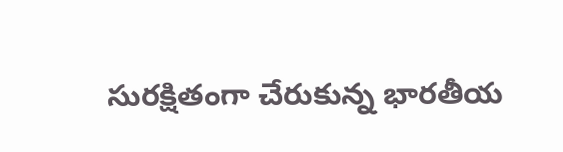సురక్షితంగా చేరుకున్న భారతీయ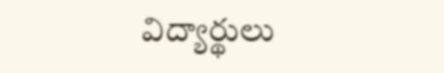విద్యార్థులు